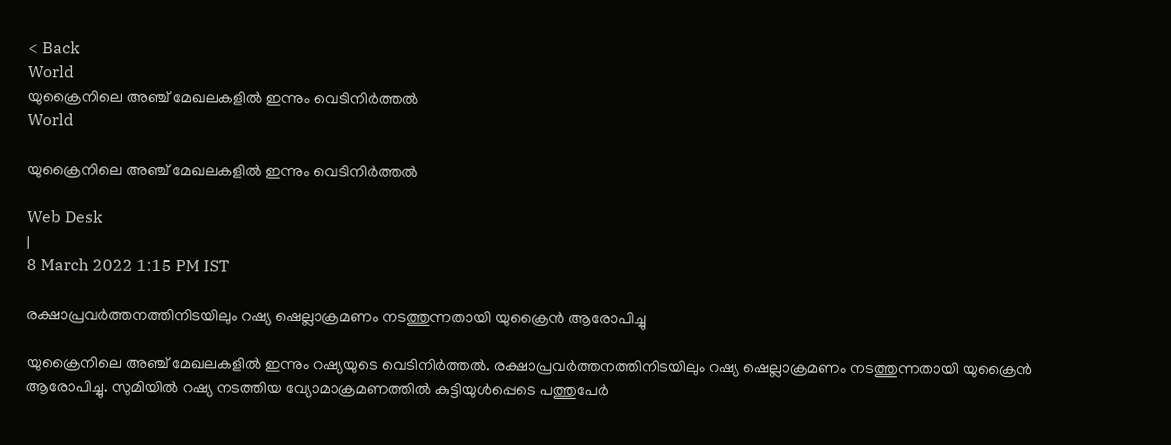< Back
World
യുക്രൈനിലെ അഞ്ച് മേഖലകളില്‍ ഇന്നും വെടിനിര്‍ത്തല്‍
World

യുക്രൈനിലെ അഞ്ച് മേഖലകളില്‍ ഇന്നും വെടിനിര്‍ത്തല്‍

Web Desk
|
8 March 2022 1:15 PM IST

രക്ഷാപ്രവര്‍ത്തനത്തിനിടയിലും റഷ്യ ഷെല്ലാക്രമണം നടത്തുന്നതായി യുക്രൈന്‍ ആരോപിച്ചു

യുക്രൈനിലെ അഞ്ച് മേഖലകളില്‍ ഇന്നും റഷ്യയുടെ വെടിനിര്‍ത്തല്‍. രക്ഷാപ്രവര്‍ത്തനത്തിനിടയിലും റഷ്യ ഷെല്ലാക്രമണം നടത്തുന്നതായി യുക്രൈന്‍ ആരോപിച്ചു. സുമിയില്‍ റഷ്യ നടത്തിയ വ്യോമാക്രമണത്തില്‍ കുട്ടിയുള്‍പ്പെടെ പത്തുപേര്‍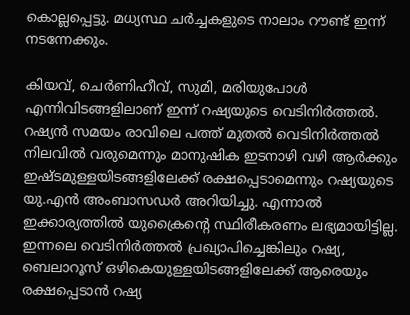കൊല്ലപ്പെട്ടു. മധ്യസ്ഥ ചര്‍ച്ചകളുടെ നാലാം റൗണ്ട് ഇന്ന് നടന്നേക്കും.

കിയവ്, ചെര്‍ണിഹീവ്, സുമി, മരിയുപോള്‍ എന്നിവിടങ്ങളിലാണ് ഇന്ന് റഷ്യയുടെ വെടിനിര്‍ത്തല്‍. റഷ്യന്‍ സമയം രാവിലെ പത്ത് മുതല്‍ വെടിനിര്‍ത്തല്‍ നിലവില്‍ വരുമെന്നും മാനുഷിക ഇടനാഴി വഴി ആര്‍ക്കും ഇഷ്ടമുള്ളയിടങ്ങളിലേക്ക് രക്ഷപ്പെടാമെന്നും റഷ്യയുടെ യു.എന്‍ അംബാസഡര്‍ അറിയിച്ചു. എന്നാല്‍ ഇക്കാര്യത്തില്‍ യുക്രൈന്‍റെ സ്ഥിരീകരണം ലഭ്യമായിട്ടില്ല. ഇന്നലെ വെടിനിര്‍ത്തല്‍ പ്രഖ്യാപിച്ചെങ്കിലും റഷ്യ, ബെലാറൂസ് ഒഴികെയുള്ളയിടങ്ങളിലേക്ക് ആരെയും രക്ഷപ്പെടാന്‍ റഷ്യ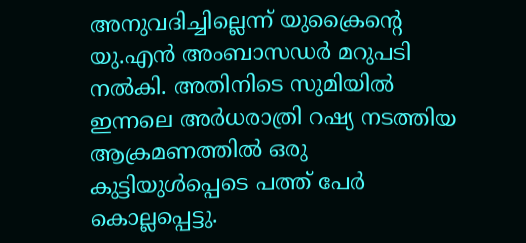അനുവദിച്ചില്ലെന്ന് യുക്രൈന്‍റെ യു.എന്‍ അംബാസഡര്‍ മറുപടി നല്‍കി. അതിനിടെ സുമിയില്‍ ഇന്നലെ അര്‍ധരാത്രി റഷ്യ നടത്തിയ ആക്രമണത്തില്‍ ഒരു കുട്ടിയുള്‍പ്പെടെ പത്ത് പേര്‍ കൊല്ലപ്പെട്ടു.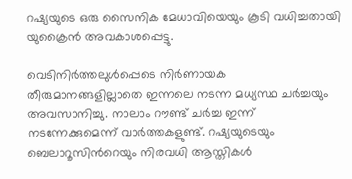റഷ്യയുടെ ഒരു സൈനിക മേധാവിയെയും കൂടി വധിച്ചതായി യുക്രൈന്‍ അവകാശപ്പെട്ടു.

വെടിനിര്‍ത്തലുള്‍പ്പെടെ നിര്‍ണായക തീരുമാനങ്ങളില്ലാതെ ഇന്നലെ നടന്ന മധ്യസ്ഥ ചര്‍ച്ചയും അവസാനിച്ചു. നാലാം റൗണ്ട് ചര്‍ച്ച ഇന്ന് നടന്നേക്കുമെന്ന് വാര്‍ത്തകളുണ്ട്. റഷ്യയുടെയും ബെലാറൂസിന്‍റെയും നിരവധി ആസ്തികള്‍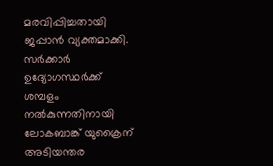മരവിപ്പിച്ചതായി ജപ്പാന്‍ വ്യക്തമാക്കി. സര്‍ക്കാര്‍ ഉദ്യോഗസ്ഥര്‍ക്ക് ശമ്പളം നല്‍കുന്നതിനായി ലോകബാങ്ക് യുക്രൈന് അടിയന്തര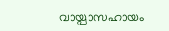വായ്പാസഹായം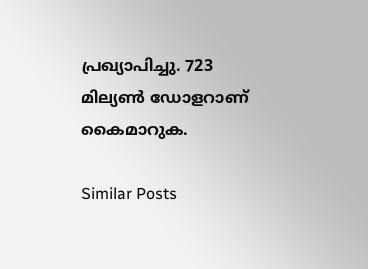പ്രഖ്യാപിച്ചു. 723 മില്യണ്‍ ഡോളറാണ് കൈമാറുക.

Similar Posts